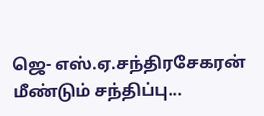ஜெ- எஸ்.ஏ.சந்திரசேகரன் மீண்டும் சந்திப்பு...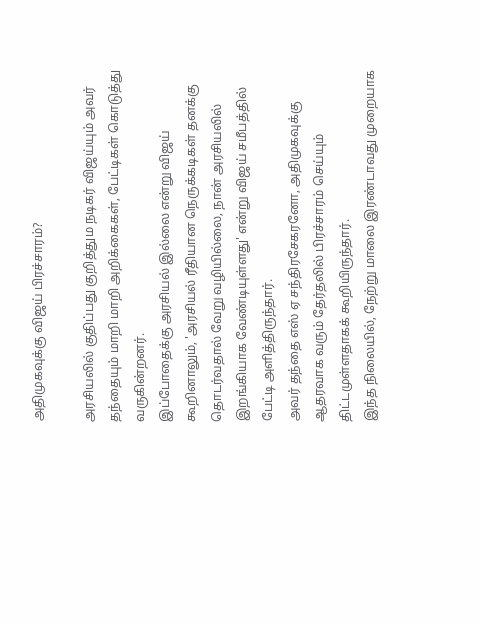அதிமுகவுக்கு விஜய் பிரச்சாரம்?

அரசியலில் குதிப்பது குறித்தும நடிகர் விஜய்யும் அவர் தந்தையும் மாறி மாறி அறிக்கைகள், பேட்டிகள் கொடுத்து வருகின்றனர்.
இப்போதைக்கு அரசியல் இல்லை என்று விஜய் கூறினாலும், 'அரசியல் ரீதியான நெருக்கடிகள் தனக்கு தொடர்வதால் வேறு வழியில்லை, நான் அரசியலில் இறங்கியாக வேண்டியுள்ளது' என்று விஜய் சமீபத்தில் பேட்டி அளித்திருந்தார்.
அவர் தந்தை எஸ் ஏ சந்திரசேகரனோ, அதிமுகவுக்கு ஆதரவாக வரும் தேர்தலில் பிரச்சாரம் செய்யும் திட்டமுள்ளதாகக் கூறியிருந்தார்.
இந்த நிலையில், நேற்று மாலை இரண்டாவது முறையாக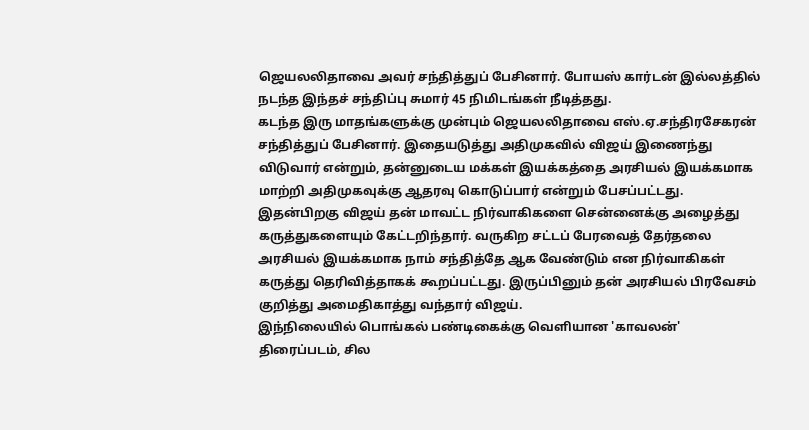ஜெயலலிதாவை அவர் சந்தித்துப் பேசினார். போயஸ் கார்டன் இல்லத்தில் நடந்த இந்தச் சந்திப்பு சுமார் 45 நிமிடங்கள் நீடித்தது.
கடந்த இரு மாதங்களுக்கு முன்பும் ஜெயலலிதாவை எஸ்.ஏ.சந்திரசேகரன் சந்தித்துப் பேசினார். இதையடுத்து அதிமுகவில் விஜய் இணைந்து விடுவார் என்றும், தன்னுடைய மக்கள் இயக்கத்தை அரசியல் இயக்கமாக மாற்றி அதிமுகவுக்கு ஆதரவு கொடுப்பார் என்றும் பேசப்பட்டது.
இதன்பிறகு விஜய் தன் மாவட்ட நிர்வாகிகளை சென்னைக்கு அழைத்து கருத்துகளையும் கேட்டறிந்தார். வருகிற சட்டப் பேரவைத் தேர்தலை அரசியல் இயக்கமாக நாம் சந்தித்தே ஆக வேண்டும் என நிர்வாகிகள் கருத்து தெரிவித்தாகக் கூறப்பட்டது. இருப்பினும் தன் அரசியல் பிரவேசம் குறித்து அமைதிகாத்து வந்தார் விஜய்.
இந்நிலையில் பொங்கல் பண்டிகைக்கு வெளியான 'காவலன்' திரைப்படம், சில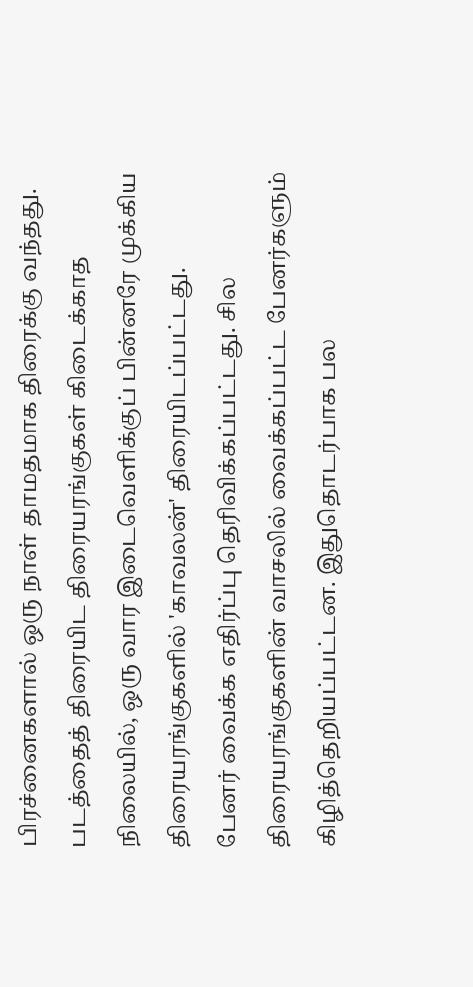பிரச்னைகளால் ஒரு நாள் தாமதமாக திரைக்கு வந்தது. படத்தைத் திரையிட திரையரங்குகள் கிடைக்காத நிலையில், ஒரு வார இடைவெளிக்குப் பின்னரே முக்கிய திரையரங்குகளில் 'காவலன்' திரையிடப்பட்டது.
பேனர் வைக்க எதிர்ப்பு தெரிவிக்கப்பட்டது. சில திரையரங்குகளின் வாசலில் வைக்கப்பட்ட பேனர்களும் கிழித்தெறியப்பட்டன. இதுதொடர்பாக பல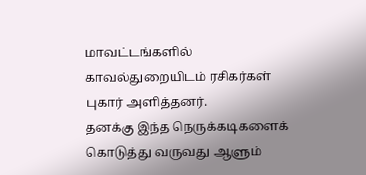மாவட்டங்களில் காவல்துறையிடம் ரசிகர்கள் புகார் அளித்தனர்.
தனக்கு இந்த நெருக்கடிகளைக் கொடுத்து வருவது ஆளும்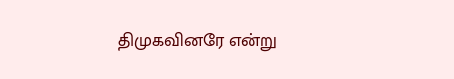திமுகவினரே என்று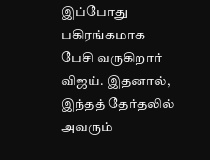இப்போது பகிரங்கமாக பேசி வருகிறார் விஜய். இதனால், இந்தத் தேர்தலில் அவரும்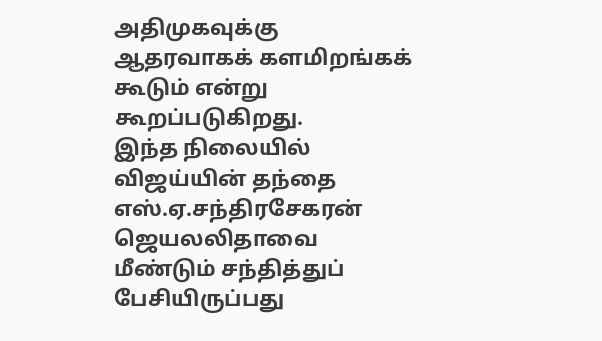அதிமுகவுக்கு ஆதரவாகக் களமிறங்கக் கூடும் என்று கூறப்படுகிறது.
இந்த நிலையில் விஜய்யின் தந்தை எஸ்.ஏ.சந்திரசேகரன் ஜெயலலிதாவை மீண்டும் சந்தித்துப் பேசியிருப்பது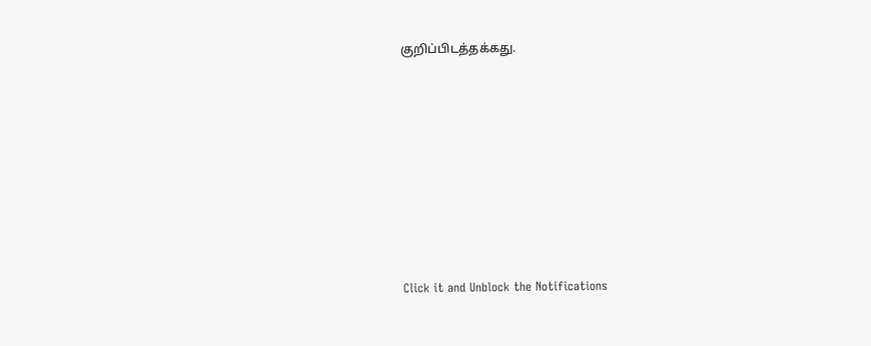குறிப்பிடத்தக்கது.












Click it and Unblock the Notifications